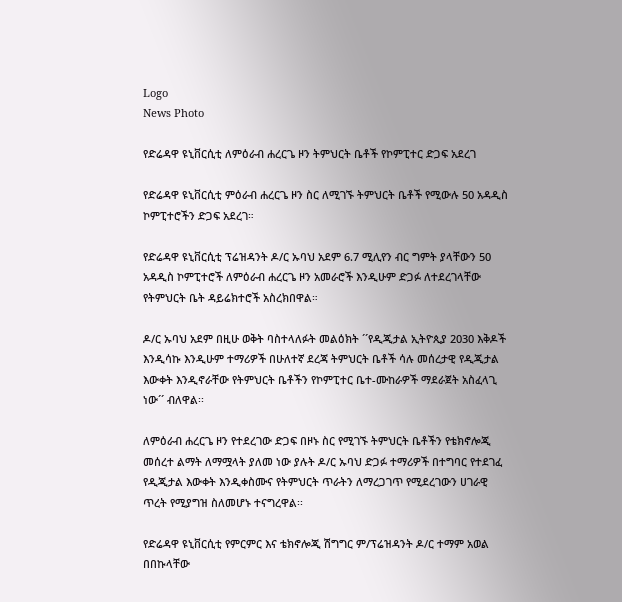Logo
News Photo

የድሬዳዋ ዩኒቨርሲቲ ለምዕራብ ሐረርጌ ዞን ትምህርት ቤቶች የኮምፒተር ድጋፍ አደረገ

የድሬዳዋ ዩኒቨርሲቲ ምዕራብ ሐረርጌ ዞን ስር ለሚገኙ ትምህርት ቤቶች የሚውሉ 50 አዳዲስ ኮምፒተሮችን ድጋፍ አደረገ።

የድሬዳዋ ዩኒቨርሲቲ ፕሬዝዳንት ዶ/ር ኡባህ አደም 6.7 ሚሊየን ብር ግምት ያላቸውን 50 አዳዲስ ኮምፒተሮች ለምዕራብ ሐረርጌ ዞን አመራሮች እንዲሁም ድጋፉ ለተደረገላቸው የትምህርት ቤት ዳይሬክተሮች አስረክበዋል።

ዶ/ር ኡባህ አደም በዚሁ ወቅት ባስተላለፉት መልዕክት ´´የዲጂታል ኢትዮጲያ 2030 እቅዶች እንዲሳኩ እንዲሁም ተማሪዎች በሁለተኛ ደረጃ ትምህርት ቤቶች ሳሉ መሰረታዊ የዲጂታል እውቀት እንዲኖራቸው የትምህርት ቤቶችን የኮምፒተር ቤተ-ሙከራዎች ማደራጀት አስፈላጊ ነው´´ ብለዋል፡፡

ለምዕራብ ሐረርጌ ዞን የተደረገው ድጋፍ በዞኑ ስር የሚገኙ ትምህርት ቤቶችን የቴክኖሎጂ መሰረተ ልማት ለማሟላት ያለመ ነው ያሉት ዶ/ር ኡባህ ድጋፉ ተማሪዎች በተግባር የተደገፈ የዲጂታል እውቀት እንዲቀስሙና የትምህርት ጥራትን ለማረጋገጥ የሚደረገውን ሀገራዊ ጥረት የሚያግዝ ስለመሆኑ ተናግረዋል፡፡

የድሬዳዋ ዩኒቨርሲቲ የምርምር እና ቴክኖሎጂ ሽግግር ም/ፕሬዝዳንት ዶ/ር ተማም አወል በበኩላቸው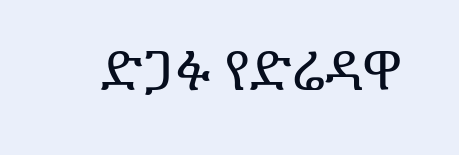ድጋፉ የድሬዳዋ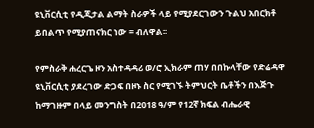ዩኒቨርሲቲ የዲጂታል ልማት ስራዎች ላይ የሚያደርገውን ጉልህ አበርክቶ ይበልጥ የሚያጠናክር ነው = ብለዋል፡፡

የምስራቅ ሐረርጌ ዞን አስተዳዳሪ ወ/ሮ ኢክራም ጠሃ በበኩላቸው የድሬዳዋ ዩኒቨርሲቲ ያደረገው ድጋፍ በዞኑ ስር የሚገኙ ትምህርት ቤቶችን በእጅጉ ከማገዙም በላይ መንግስት በ2018 ዓ/ም የ12ኛ ክፍል ብሔራዊ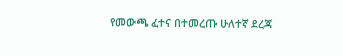የመውጫ ፈተና በተመረጡ ሁለተኛ ደረጃ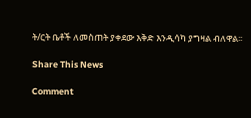ት/ርት ቤቶች ለመስጠት ያቀደው እቅድ እንዲሳካ ያግዛል ብለዋል፡፡

Share This News

Comment